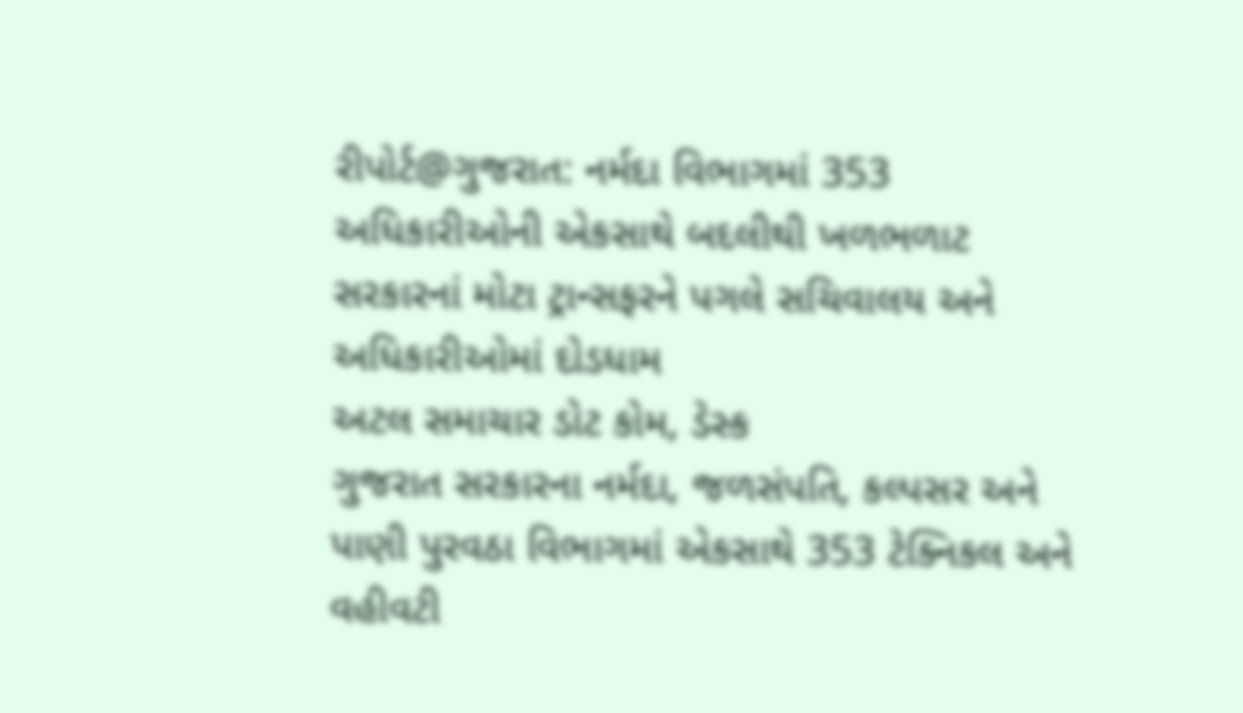રીપોર્ટ@ગુજરાત: નર્મદા વિભાગમાં 353 અધિકારીઓની એકસાથે બદલીથી ખળભળાટ
સરકારનાં મોટા ટ્રાન્સફરને પગલે સચિવાલય અને અધિકારીઓમાં દોડધામ
અટલ સમાચાર ડોટ કોમ, ડેસ્ક
ગુજરાત સરકારના નર્મદા, જળસંપતિ, કલ્પસર અને પાણી પુરવઠા વિભાગમાં એકસાથે 353 ટેક્નિકલ અને વહીવટી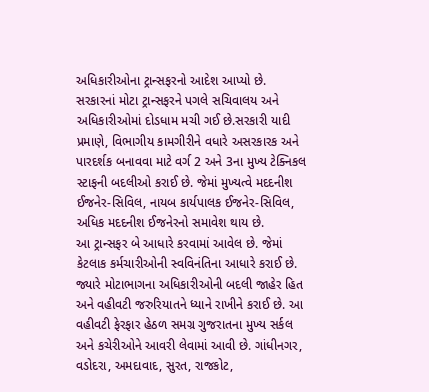અધિકારીઓના ટ્રાન્સફરનો આદેશ આપ્યો છે. સરકારનાં મોટા ટ્રાન્સફરને પગલે સચિવાલય અને અધિકારીઓમાં દોડધામ મચી ગઈ છે.સરકારી યાદી પ્રમાણે, વિભાગીય કામગીરીને વધારે અસરકારક અને પારદર્શક બનાવવા માટે વર્ગ 2 અને 3ના મુખ્ય ટેક્નિકલ સ્ટાફની બદલીઓ કરાઈ છે. જેમાં મુખ્યત્વે મદદનીશ ઈજનેર-સિવિલ, નાયબ કાર્યપાલક ઈજનેર-સિવિલ, અધિક મદદનીશ ઈજનેરનો સમાવેશ થાય છે.
આ ટ્રાન્સફર બે આધારે કરવામાં આવેલ છે. જેમાં કેટલાક કર્મચારીઓની સ્વવિનંતિના આધારે કરાઈ છે. જ્યારે મોટાભાગના અધિકારીઓની બદલી જાહેર હિત અને વહીવટી જરુરિયાતને ધ્યાને રાખીને કરાઈ છે. આ વહીવટી ફેરફાર હેઠળ સમગ્ર ગુજરાતના મુખ્ય સર્કલ અને કચેરીઓને આવરી લેવામાં આવી છે. ગાંધીનગર, વડોદરા, અમદાવાદ, સુરત, રાજકોટ,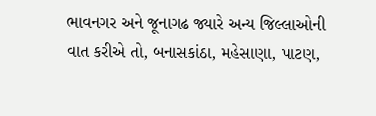ભાવનગર અને જૂનાગઢ જ્યારે અન્ય જિલ્લાઓની વાત કરીએ તો, બનાસકાંઠા, મહેસાણા, પાટણ,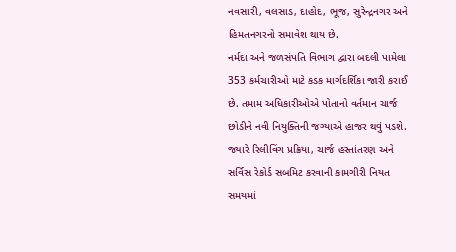નવસારી, વલસાડ, દાહોદ, ભૂજ, સુરેન્દ્રનગર અને હિમતનગરનો સમાવેશ થાય છે.
નર્મદા અને જળસંપતિ વિભાગ દ્વારા બદલી પામેલા 353 કર્મચારીઓ માટે કડક માર્ગદર્શિકા જારી કરાઈ છે. તમામ અધિકારીઓએ પોતાનો વર્તમાન ચાર્જ છોડીને નવી નિયુક્તિની જગ્યાએ હાજર થવું પડશે. જ્યારે રિલીવિંગ પ્રક્રિયા, ચાર્જ હસ્તાંતરણ અને સર્વિસ રેકોર્ડ સબમિટ કરવાની કામગીરી નિયત સમયમાં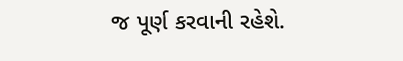જ પૂર્ણ કરવાની રહેશે.